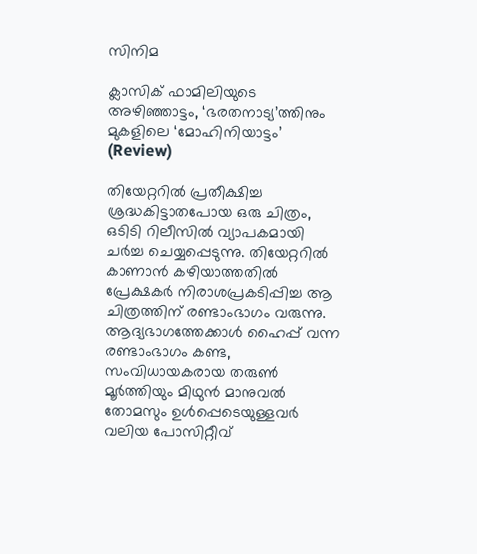സിനിമ

ക്ലാസിക് ഫാമിലിയുടെ അഴിഞ്ഞാട്ടം, ‘ഭരതനാട്യ’ത്തിനും മുകളിലെ ‘മോഹിനിയാട്ടം’ (Review)

തിയേറ്ററിൽ പ്രതീക്ഷിച്ച ശ്രദ്ധകിട്ടാതപോയ ഒരു ചിത്രം, ഒടിടി റിലീസിൽ വ്യാപകമായി ചർച്ച ചെയ്യപ്പെടുന്നു. തിയേറ്ററിൽ കാണാൻ കഴിയാത്തതിൽ പ്രേക്ഷകർ നിരാശപ്രകടിപ്പിച്ച ആ ചിത്രത്തിന് രണ്ടാംഭാഗം വരുന്നു. ആദ്യഭാഗത്തേക്കാൾ ഹൈപ്പ് വന്ന രണ്ടാംഭാഗം കണ്ട, സംവിധായകരായ തരുൺ മൂർത്തിയും മിഥുൻ മാനുവൽ തോമസും ഉൾപ്പെടെയുള്ളവർ വലിയ പോസിറ്റീവ്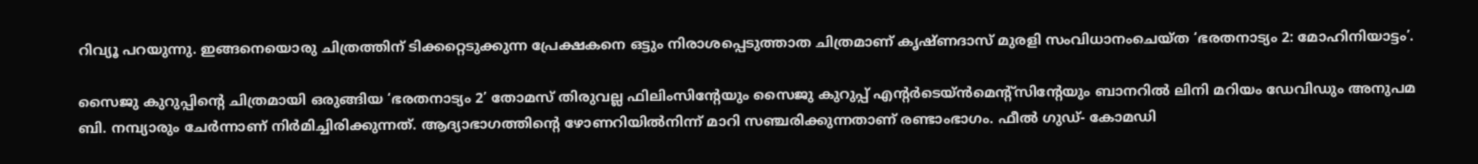റിവ്യൂ പറയുന്നു. ഇങ്ങനെയൊരു ചിത്രത്തിന് ടിക്കറ്റെടുക്കുന്ന പ്രേക്ഷകനെ ഒട്ടും നിരാശപ്പെടുത്താത ചിത്രമാണ് കൃഷ്ണദാസ് മുരളി സംവിധാനംചെയ്ത ‘ഭരതനാട്യം 2: മോഹിനിയാട്ടം’.

സൈജു കുറുപ്പിന്റെ ചിത്രമായി ഒരുങ്ങിയ ‘ഭരതനാട്യം 2’ തോമസ് തിരുവല്ല ഫിലിംസിന്റേയും സൈജു കുറുപ്പ് എന്റർടെയ്ൻമെന്റ്‌സിന്റേയും ബാനറിൽ ലിനി മറിയം ഡേവിഡും അനുപമ ബി. നമ്പ്യാരും ചേർന്നാണ് നിർമിച്ചിരിക്കുന്നത്. ആദ്യാഭാഗത്തിന്റെ ഴോണറിയിൽനിന്ന് മാറി സഞ്ചരിക്കുന്നതാണ് രണ്ടാംഭാഗം. ഫീൽ ഗുഡ്- കോമഡി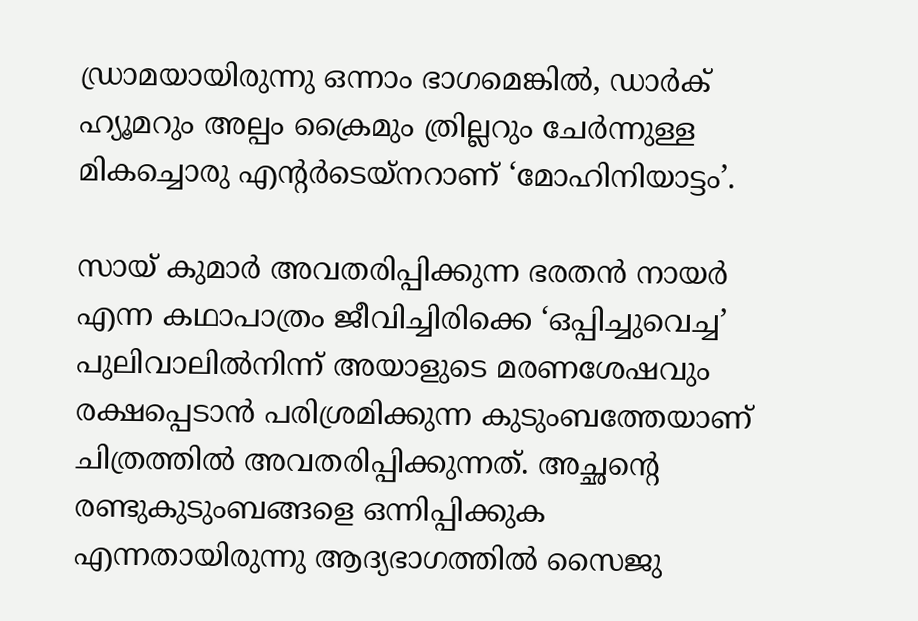ഡ്രാമയായിരുന്നു ഒന്നാം ഭാഗമെങ്കിൽ, ഡാർക് ഹ്യൂമറും അല്പം ക്രൈമും ത്രില്ലറും ചേർന്നുള്ള മികച്ചൊരു എന്റർടെയ്‌നറാണ് ‘മോഹിനിയാട്ടം’.

സായ് കുമാർ അവതരിപ്പിക്കുന്ന ഭരതൻ നായർ എന്ന കഥാപാത്രം ജീവിച്ചിരിക്കെ ‘ഒപ്പിച്ചുവെച്ച’ പുലിവാലിൽനിന്ന് അയാളുടെ മരണശേഷവും രക്ഷപ്പെടാൻ പരിശ്രമിക്കുന്ന കുടുംബത്തേയാണ് ചിത്രത്തിൽ അവതരിപ്പിക്കുന്നത്. അച്ഛന്റെ രണ്ടുകുടുംബങ്ങളെ ഒന്നിപ്പിക്കുക എന്നതായിരുന്നു ആദ്യഭാഗത്തിൽ സൈജു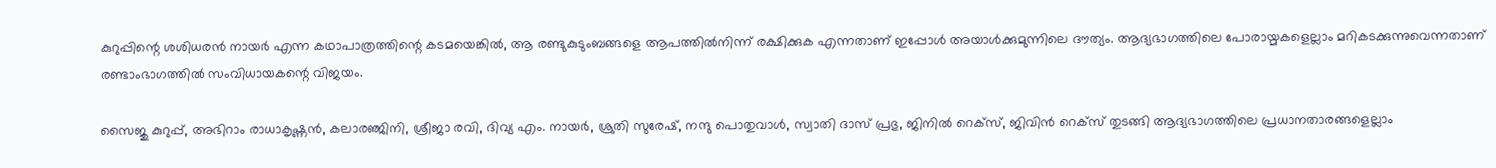കുറുപ്പിന്റെ ശശിധരൻ നായർ എന്ന കഥാപാത്രത്തിന്റെ കടമയെങ്കിൽ, ആ രണ്ടുകുടുംബങ്ങളെ ആപത്തിൽനിന്ന് രക്ഷിക്കുക എന്നതാണ് ഇപ്പോൾ അയാൾക്കുമുന്നിലെ ദൗത്യം. ആദ്യഭാഗത്തിലെ പോരായ്മകളെല്ലാം മറികടക്കുന്നുവെന്നതാണ് രണ്ടാംഭാഗത്തിൽ സംവിധായകന്റെ വിജയം.

സൈജു കുറുപ്പ്, അഭിറാം രാധാകൃഷ്ണൻ, കലാരഞ്ജിനി, ശ്രീജാ രവി, ദിവ്യ എം. നായർ, ശ്രുതി സുരേഷ്, നന്ദു പൊതുവാൾ, സ്വാതി ദാസ് പ്രഭു, ജിനിൽ റെക്‌സ്, ജിവിൻ റെക്‌സ് തുടങ്ങി ആദ്യഭാഗത്തിലെ പ്രധാനതാരങ്ങളെല്ലാം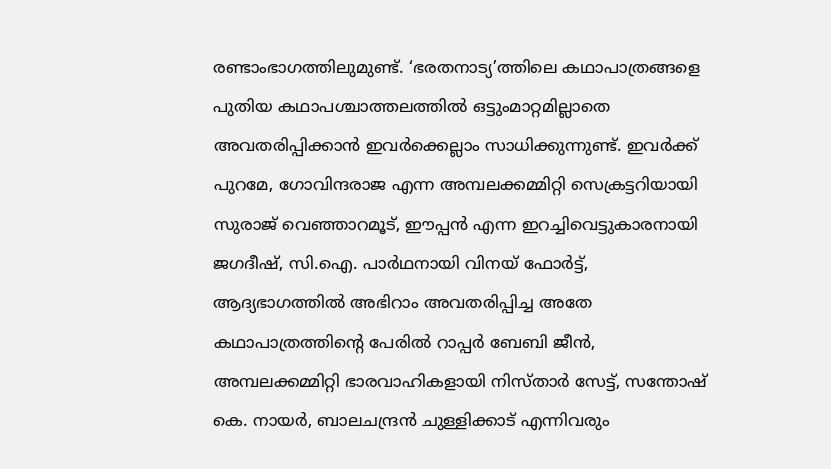രണ്ടാംഭാഗത്തിലുമുണ്ട്. ‘ഭരതനാട്യ’ത്തിലെ കഥാപാത്രങ്ങളെ പുതിയ കഥാപശ്ചാത്തലത്തിൽ ഒട്ടുംമാറ്റമില്ലാതെ അവതരിപ്പിക്കാൻ ഇവർക്കെല്ലാം സാധിക്കുന്നുണ്ട്. ഇവർക്ക് പുറമേ, ഗോവിന്ദരാജ എന്ന അമ്പലക്കമ്മിറ്റി സെക്രട്ടറിയായി സുരാജ് വെഞ്ഞാറമൂട്, ഈപ്പൻ എന്ന ഇറച്ചിവെട്ടുകാരനായി ജഗദീഷ്, സി.ഐ. പാർഥനായി വിനയ് ഫോർട്ട്, ആദ്യഭാഗത്തിൽ അഭിറാം അവതരിപ്പിച്ച അതേ കഥാപാത്രത്തിന്റെ പേരിൽ റാപ്പർ ബേബി ജീൻ, അമ്പലക്കമ്മിറ്റി ഭാരവാഹികളായി നിസ്താർ സേട്ട്, സന്തോഷ് കെ. നായർ, ബാലചന്ദ്രൻ ചുള്ളിക്കാട് എന്നിവരും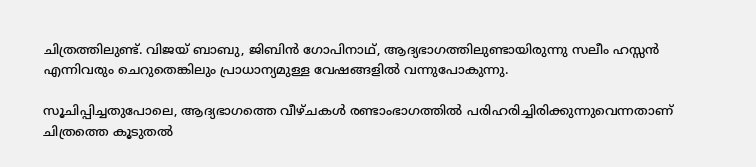ചിത്രത്തിലുണ്ട്. വിജയ് ബാബു, ജിബിൻ ഗോപിനാഥ്, ആദ്യഭാഗത്തിലുണ്ടായിരുന്നു സലീം ഹസ്സൻ എന്നിവരും ചെറുതെങ്കിലും പ്രാധാന്യമുള്ള വേഷങ്ങളിൽ വന്നുപോകുന്നു.

സൂചിപ്പിച്ചതുപോലെ, ആദ്യഭാഗത്തെ വീഴ്ചകൾ രണ്ടാംഭാഗത്തിൽ പരിഹരിച്ചിരിക്കുന്നുവെന്നതാണ് ചിത്രത്തെ കൂടുതൽ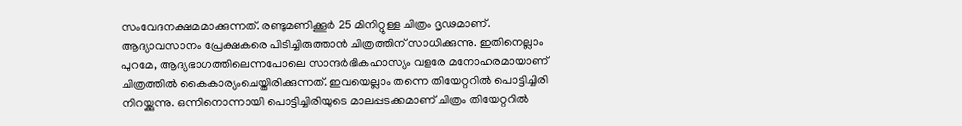സംവേദനക്ഷമമാക്കുന്നത്. രണ്ടുമണിക്കൂർ 25 മിനിറ്റുള്ള ചിത്രം ദൃഢമാണ്. ആദ്യാവസാനം പ്രേക്ഷകരെ പിടിച്ചിരുത്താൻ ചിത്രത്തിന് സാധിക്കുന്നു. ഇതിനെല്ലാം പുറമേ, ആദ്യഭാഗത്തിലെന്നപോലെ സാന്ദർഭികഹാസ്യം വളരേ മനോഹരമായാണ് ചിത്രത്തിൽ കൈകാര്യംചെയ്തിരിക്കുന്നത്. ഇവയെല്ലാം തന്നെ തിയേറ്ററിൽ പൊട്ടിച്ചിരി നിറയ്ക്കുന്നു. ഒന്നിനൊന്നായി പൊട്ടിച്ചിരിയുടെ മാലപ്പടക്കമാണ് ചിത്രം തിയേറ്ററിൽ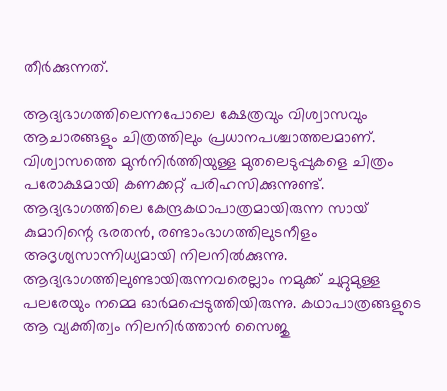തീർക്കുന്നത്.

ആദ്യഭാഗത്തിലെന്നപോലെ ക്ഷേത്രവും വിശ്വാസവും ആചാരങ്ങളും ചിത്രത്തിലും പ്രധാനപശ്ചാത്തലമാണ്. വിശ്വാസത്തെ മുൻനിർത്തിയുള്ള മുതലെടുപ്പുകളെ ചിത്രം പരോക്ഷമായി കണക്കറ്റ് പരിഹസിക്കുന്നുണ്ട്. ആദ്യഭാഗത്തിലെ കേന്ദ്രകഥാപാത്രമായിരുന്ന സായ് കുമാറിന്റെ ഭരതൻ, രണ്ടാംഭാഗത്തിലുടനീളം അദൃശ്യസാന്നിധ്യമായി നിലനിൽക്കുന്നു. ആദ്യഭാഗത്തിലുണ്ടായിരുന്നവരെല്ലാം നമുക്ക് ചുറ്റുമുള്ള പലരേയും നമ്മെ ഓർമപ്പെടുത്തിയിരുന്നു. കഥാപാത്രങ്ങളുടെ ആ വ്യക്തിത്വം നിലനിർത്താൻ സൈജു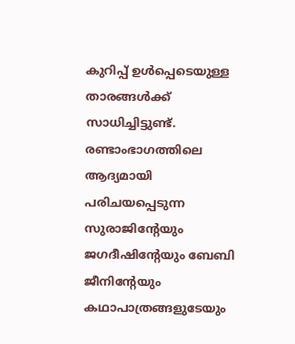കുറിപ്പ് ഉൾപ്പെടെയുള്ള താരങ്ങൾക്ക് സാധിച്ചിട്ടുണ്ട്. രണ്ടാംഭാഗത്തിലെ ആദ്യമായി പരിചയപ്പെടുന്ന സുരാജിന്റേയും ജഗദീഷിന്റേയും ബേബി ജീനിന്റേയും കഥാപാത്രങ്ങളുടേയും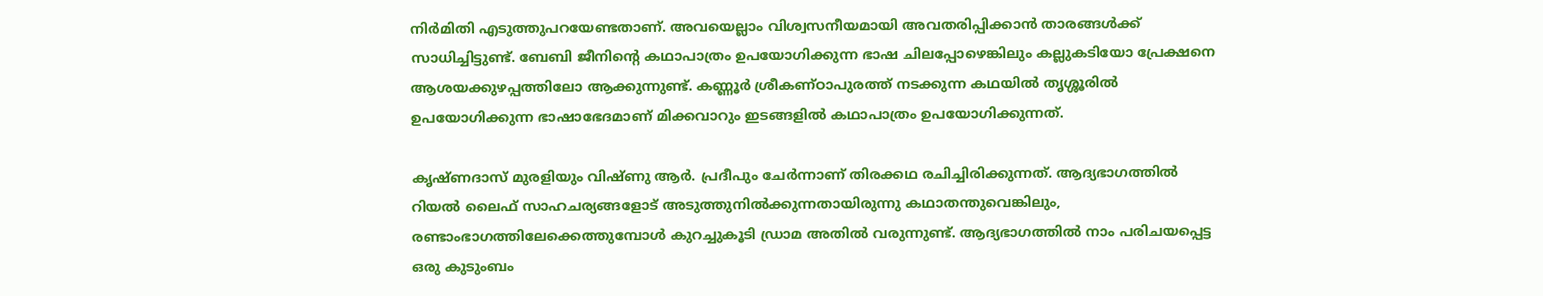നിർമിതി എടുത്തുപറയേണ്ടതാണ്. അവയെല്ലാം വിശ്വസനീയമായി അവതരിപ്പിക്കാൻ താരങ്ങൾക്ക് സാധിച്ചിട്ടുണ്ട്. ബേബി ജീനിന്റെ കഥാപാത്രം ഉപയോഗിക്കുന്ന ഭാഷ ചിലപ്പോഴെങ്കിലും കല്ലുകടിയോ പ്രേക്ഷനെ ആശയക്കുഴപ്പത്തിലോ ആക്കുന്നുണ്ട്. കണ്ണൂർ ശ്രീകണ്ഠാപുരത്ത് നടക്കുന്ന കഥയിൽ തൃശ്ശൂരിൽ ഉപയോഗിക്കുന്ന ഭാഷാഭേദമാണ് മിക്കവാറും ഇടങ്ങളിൽ കഥാപാത്രം ഉപയോഗിക്കുന്നത്.

കൃഷ്ണദാസ് മുരളിയും വിഷ്ണു ആർ. പ്രദീപും ചേർന്നാണ് തിരക്കഥ രചിച്ചിരിക്കുന്നത്. ആദ്യഭാഗത്തിൽ റിയൽ ലൈഫ് സാഹചര്യങ്ങളോട് അടുത്തുനിൽക്കുന്നതായിരുന്നു കഥാതന്തുവെങ്കിലും, രണ്ടാംഭാഗത്തിലേക്കെത്തുമ്പോൾ കുറച്ചുകൂടി ഡ്രാമ അതിൽ വരുന്നുണ്ട്. ആദ്യഭാഗത്തിൽ നാം പരിചയപ്പെട്ട ഒരു കുടുംബം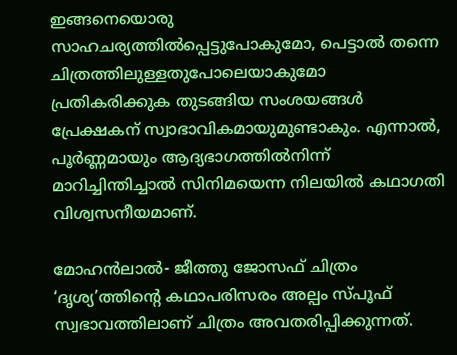ഇങ്ങനെയൊരു സാഹചര്യത്തിൽപ്പെട്ടുപോകുമോ, പെട്ടാൽ തന്നെ ചിത്രത്തിലുള്ളതുപോലെയാകുമോ പ്രതികരിക്കുക തുടങ്ങിയ സംശയങ്ങൾ പ്രേക്ഷകന് സ്വാഭാവികമായുമുണ്ടാകും. എന്നാൽ, പൂർണ്ണമായും ആദ്യഭാഗത്തിൽനിന്ന് മാറിച്ചിന്തിച്ചാൽ സിനിമയെന്ന നിലയിൽ കഥാഗതി വിശ്വസനീയമാണ്.

മോഹൻലാൽ- ജീത്തു ജോസഫ് ചിത്രം ‘ദൃശ്യ’ത്തിന്റെ കഥാപരിസരം അല്പം സ്പൂഫ് സ്വഭാവത്തിലാണ് ചിത്രം അവതരിപ്പിക്കുന്നത്.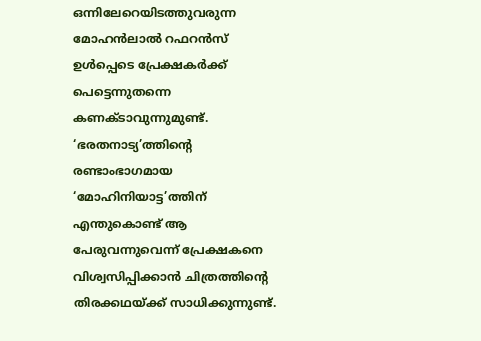ഒന്നിലേറെയിടത്തുവരുന്ന മോഹൻലാൽ റഫറൻസ് ഉൾപ്പെടെ പ്രേക്ഷകർക്ക് പെട്ടെന്നുതന്നെ കണക്ടാവുന്നുമുണ്ട്. ‘ഭരതനാട്യ’ത്തിന്റെ രണ്ടാംഭാഗമായ ‘മോഹിനിയാട്ട’ത്തിന് എന്തുകൊണ്ട് ആ പേരുവന്നുവെന്ന് പ്രേക്ഷകനെ വിശ്വസിപ്പിക്കാൻ ചിത്രത്തിന്റെ തിരക്കഥയ്ക്ക് സാധിക്കുന്നുണ്ട്.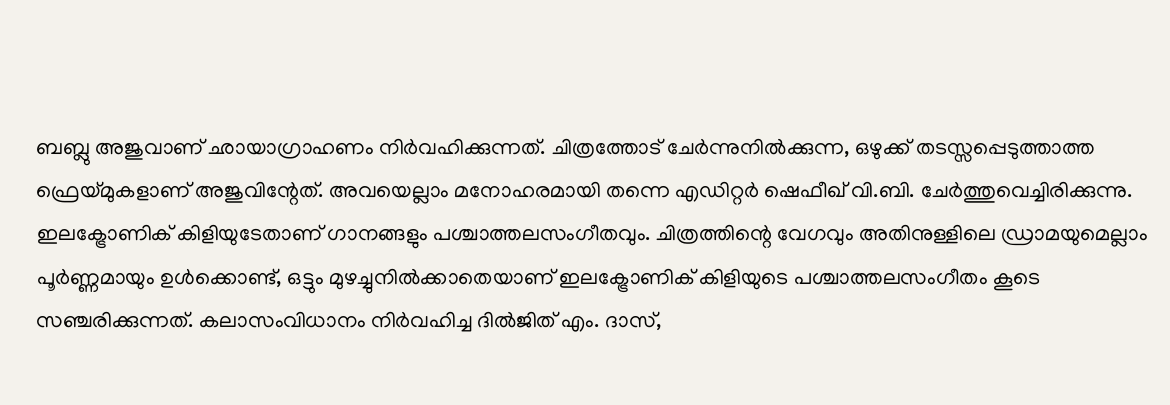ബബ്ലു അജുവാണ് ഛായാഗ്രാഹണം നിർവഹിക്കുന്നത്. ചിത്രത്തോട് ചേർന്നുനിൽക്കുന്ന, ഒഴുക്ക് തടസ്സപ്പെടുത്താത്ത ഫ്രെയ്മുകളാണ് അജുവിന്റേത്. അവയെല്ലാം മനോഹരമായി തന്നെ എഡിറ്റർ ഷെഫീഖ് വി.ബി. ചേർത്തുവെച്ചിരിക്കുന്നു. ഇലക്ട്രോണിക് കിളിയുടേതാണ് ഗാനങ്ങളും പശ്ചാത്തലസംഗീതവും. ചിത്രത്തിന്റെ വേഗവും അതിനുള്ളിലെ ഡ്രാമയുമെല്ലാം പൂർണ്ണമായും ഉൾക്കൊണ്ട്, ഒട്ടും മുഴച്ചുനിൽക്കാതെയാണ് ഇലക്ട്രോണിക് കിളിയുടെ പശ്ചാത്തലസംഗീതം കൂടെ സഞ്ചരിക്കുന്നത്. കലാസംവിധാനം നിർവഹിച്ച ദിൽജിത് എം. ദാസ്,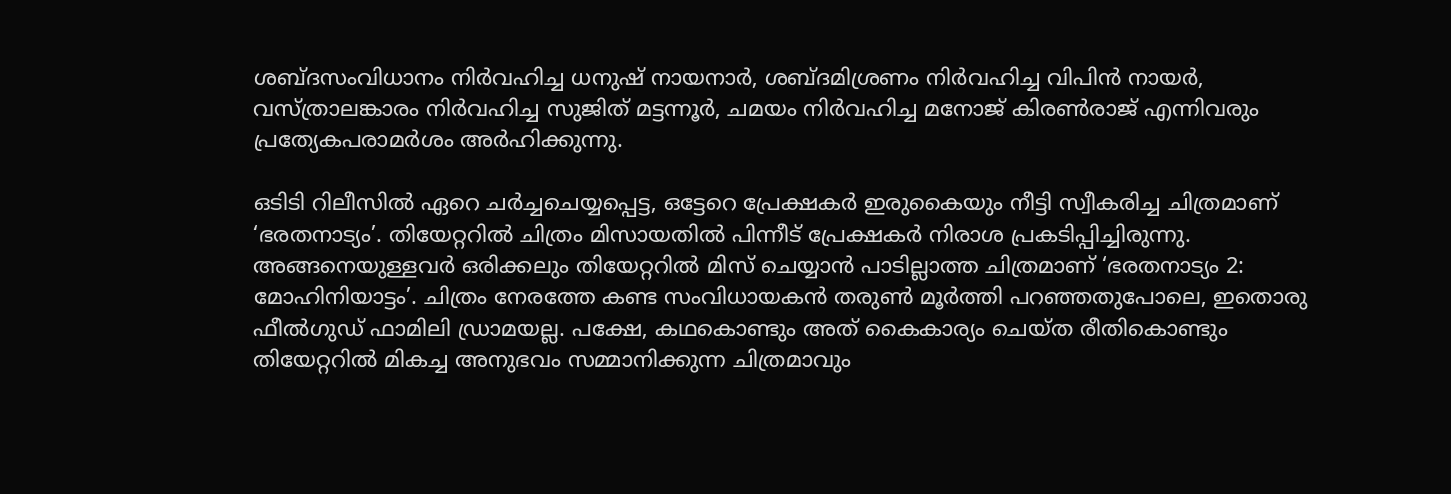ശബ്ദസംവിധാനം നിർവഹിച്ച ധനുഷ് നായനാർ, ശബ്ദമിശ്രണം നിർവഹിച്ച വിപിൻ നായർ, വസ്ത്രാലങ്കാരം നിർവഹിച്ച സുജിത് മട്ടന്നൂർ, ചമയം നിർവഹിച്ച മനോജ് കിരൺരാജ് എന്നിവരും പ്രത്യേകപരാമർശം അർഹിക്കുന്നു.

ഒടിടി റിലീസിൽ ഏറെ ചർച്ചചെയ്യപ്പെട്ട, ഒട്ടേറെ പ്രേക്ഷകർ ഇരുകൈയും നീട്ടി സ്വീകരിച്ച ചിത്രമാണ് ‘ഭരതനാട്യം’. തിയേറ്ററിൽ ചിത്രം മിസായതിൽ പിന്നീട് പ്രേക്ഷകർ നിരാശ പ്രകടിപ്പിച്ചിരുന്നു. അങ്ങനെയുള്ളവർ ഒരിക്കലും തിയേറ്ററിൽ മിസ് ചെയ്യാൻ പാടില്ലാത്ത ചിത്രമാണ് ‘ഭരതനാട്യം 2: മോഹിനിയാട്ടം’. ചിത്രം നേരത്തേ കണ്ട സംവിധായകൻ തരുൺ മൂർത്തി പറഞ്ഞതുപോലെ, ഇതൊരു ഫീൽഗുഡ് ഫാമിലി ഡ്രാമയല്ല. പക്ഷേ, കഥകൊണ്ടും അത് കൈകാര്യം ചെയ്ത രീതികൊണ്ടും തിയേറ്ററിൽ മികച്ച അനുഭവം സമ്മാനിക്കുന്ന ചിത്രമാവും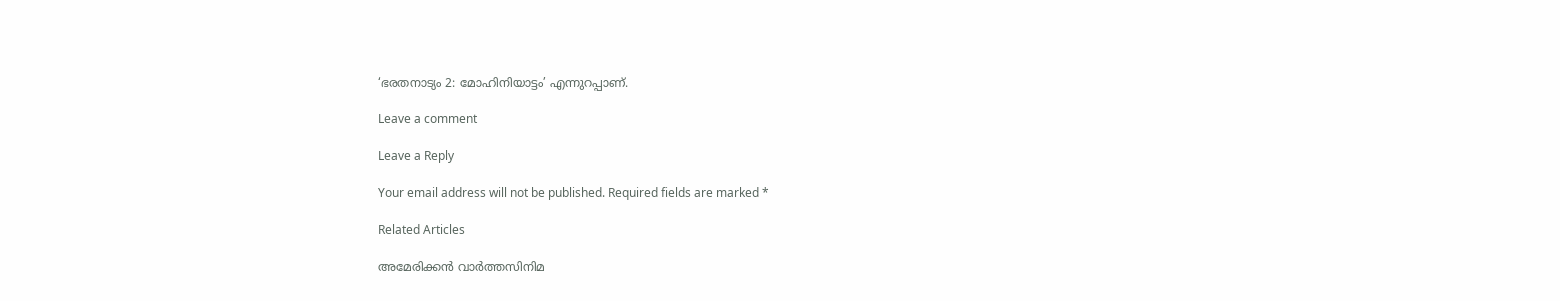‘ഭരതനാട്യം 2: മോഹിനിയാട്ടം’ എന്നുറപ്പാണ്.

Leave a comment

Leave a Reply

Your email address will not be published. Required fields are marked *

Related Articles

അമേരിക്കൻ വാർത്തസിനിമ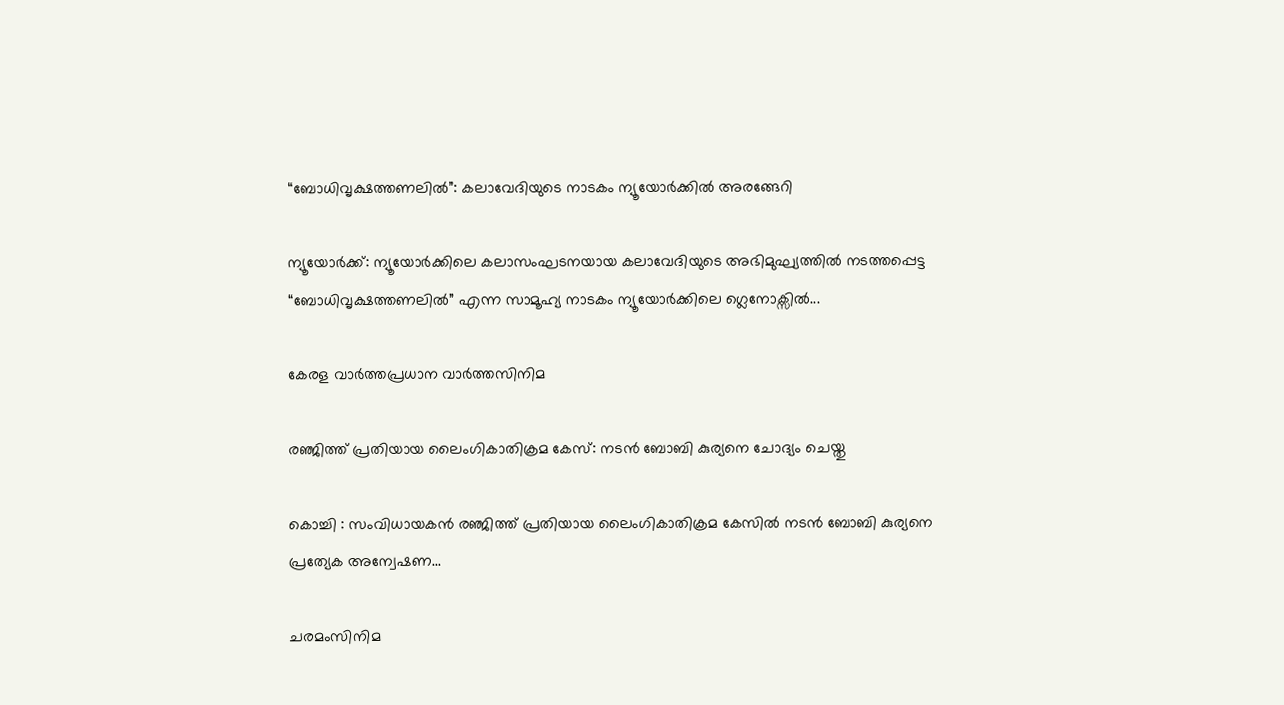“ബോധിവൃക്ഷത്തണലിൽ”: കലാവേദിയുടെ നാടകം ന്യൂയോർക്കിൽ അരങ്ങേറി

ന്യൂയോർക്ക്: ന്യൂയോർക്കിലെ കലാസംഘടനയായ കലാവേദിയുടെ അഭിമുഘ്യത്തിൽ നടത്തപ്പെട്ട “ബോധിവൃക്ഷത്തണലിൽ” എന്ന സാമൂഹ്യ നാടകം ന്യൂയോർക്കിലെ ഗ്ലെനോക്സിൽ...

കേരള വാർത്തപ്രധാന വാർത്തസിനിമ

രഞ്ജിത്ത് പ്രതിയായ ലൈംഗികാതിക്രമ കേസ്: നടൻ ബോബി കുര്യനെ ചോദ്യം ചെയ്തു

കൊച്ചി : സംവിധായകൻ രഞ്ജിത്ത് പ്രതിയായ ലൈംഗികാതിക്രമ കേസിൽ നടൻ ബോബി കുര്യനെ പ്രത്യേക അന്വേഷണ...

ചരമംസിനിമ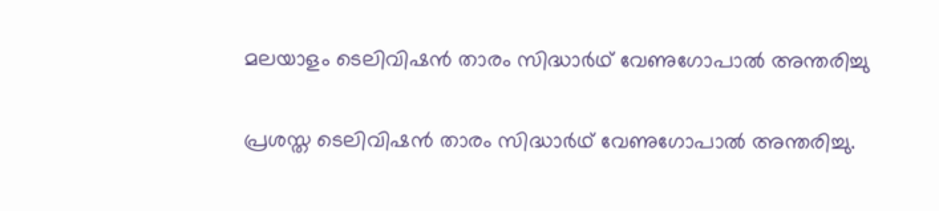മലയാളം ടെലിവിഷൻ താരം സിദ്ധാർഥ് വേണുഗോപാൽ അന്തരിച്ചു

പ്രശസ്ത ടെലിവിഷൻ താരം സിദ്ധാർഥ് വേണുഗോപാൽ അന്തരിച്ചു.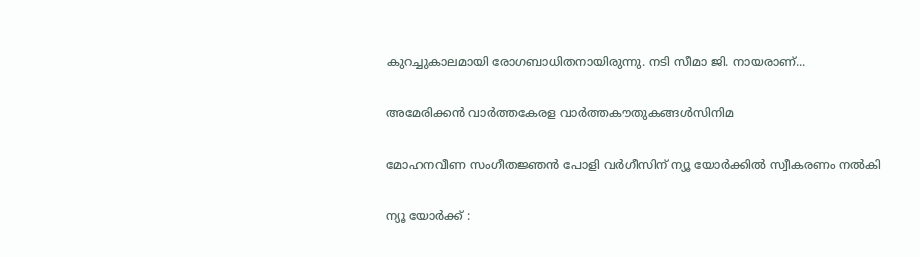കുറച്ചുകാലമായി രോഗബാധിതനായിരുന്നു. നടി സീമാ ജി. നായരാണ്...

അമേരിക്കൻ വാർത്തകേരള വാർത്തകൗതുകങ്ങൾസിനിമ

മോഹനവീണ സംഗീതജ്ഞൻ പോളി വർഗീസിന്‌ ന്യൂ യോർക്കിൽ സ്വീകരണം നൽകി

ന്യൂ യോർക്ക് :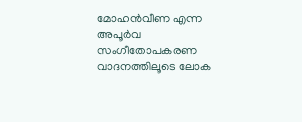മോഹൻവീണ എന്ന അപൂർവ സംഗീതോപകരണ വാദനത്തിലൂടെ ലോക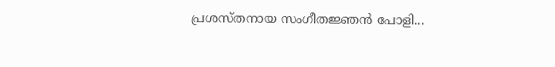പ്രശസ്‌തനായ സംഗീതജ്ഞൻ പോളി...